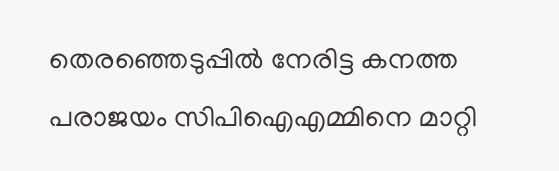തെരഞ്ഞെടുപ്പിൽ നേരിട്ട കനത്ത പരാജയം സിപിഐഎമ്മിനെ മാറ്റി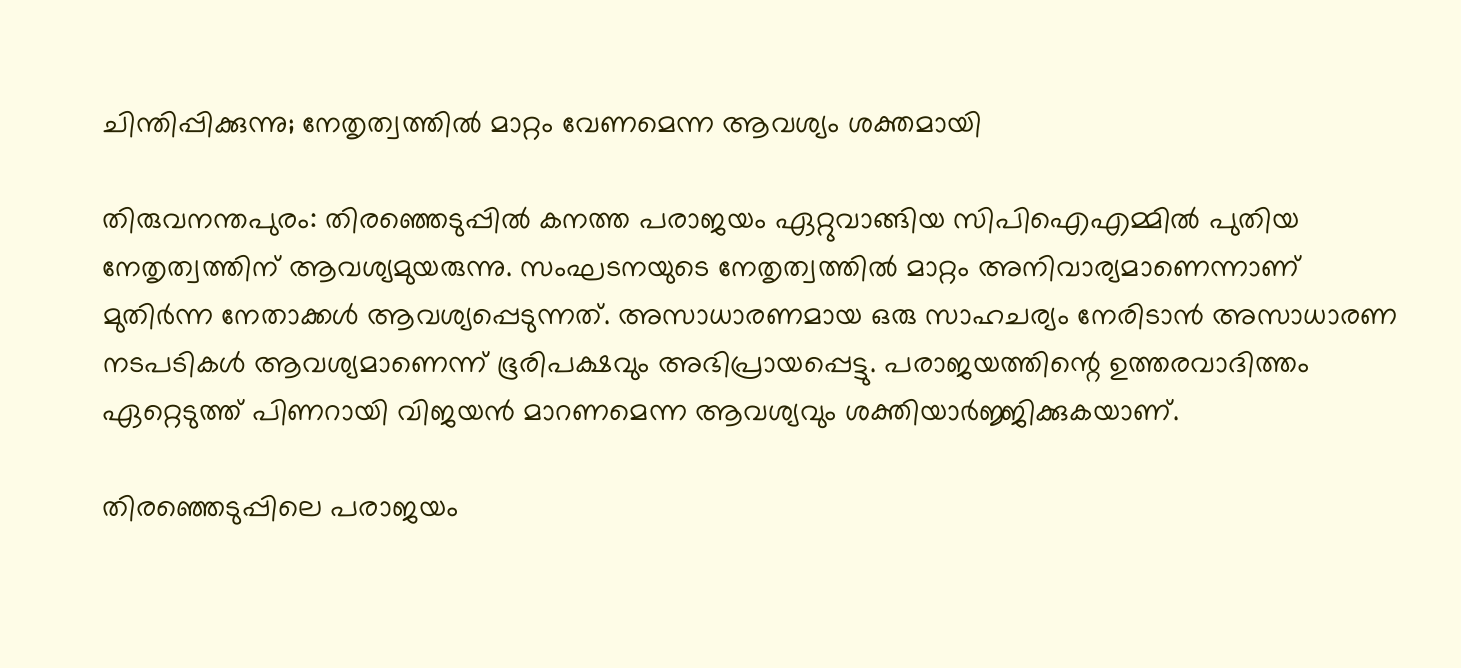ചിന്തിപ്പിക്കുന്നു; നേതൃത്വത്തില്‍ മാറ്റം വേണമെന്ന ആവശ്യം ശക്തമായി

തിരുവനന്തപുരം: തിരഞ്ഞെടുപ്പില്‍ കനത്ത പരാജയം ഏറ്റുവാങ്ങിയ സിപിഐഎമ്മിൽ പുതിയ നേതൃത്വത്തിന് ആവശ്യമുയരുന്നു. സംഘടനയുടെ നേതൃത്വത്തിൽ മാറ്റം അനിവാര്യമാണെന്നാണ് മുതിർന്ന നേതാക്കൾ ആവശ്യപ്പെടുന്നത്. അസാധാരണമായ ഒരു സാഹചര്യം നേരിടാൻ അസാധാരണ നടപടികൾ ആവശ്യമാണെന്ന് ഭൂരിപക്ഷവും അഭിപ്രായപ്പെട്ടു. പരാജയത്തിന്റെ ഉത്തരവാദിത്തം ഏറ്റെടുത്ത് പിണറായി വിജയൻ മാറണമെന്ന ആവശ്യവും ശക്തിയാര്‍ജ്ജിക്കുകയാണ്.

തിരഞ്ഞെടുപ്പിലെ പരാജയം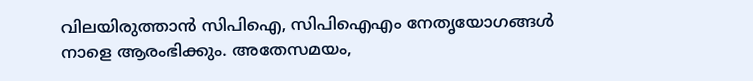വിലയിരുത്താൻ സിപിഐ, സിപിഐഎം നേതൃയോഗങ്ങൾ നാളെ ആരംഭിക്കും. അതേസമയം,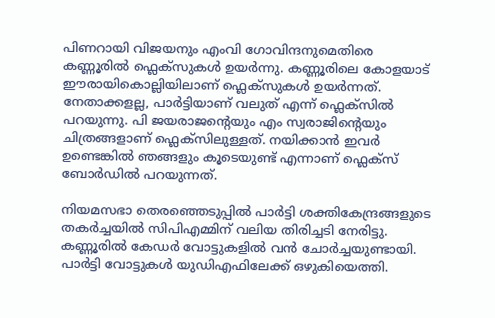പിണറായി വിജയനും എംവി ഗോവിന്ദനുമെതിരെ കണ്ണൂരിൽ ഫ്ലെക്സുകള്‍ ഉയർന്നു. കണ്ണൂരിലെ കോളയാട് ഈരായികൊല്ലിയിലാണ് ഫ്ലെക്സുകള്‍ ഉയര്‍ന്നത്. നേതാക്കളല്ല, പാർട്ടിയാണ് വലുത് എന്ന് ഫ്ലെക്സിൽ പറയുന്നു. പി ജയരാജന്റെയും എം സ്വരാജിന്റെയും ചിത്രങ്ങളാണ് ഫ്ലെക്സിലുള്ളത്. നയിക്കാൻ ഇവര്‍ ഉണ്ടെങ്കിൽ ഞങ്ങളും കൂടെയുണ്ട് എന്നാണ് ഫ്ലെക്സ് ബോർഡിൽ പറയുന്നത്.

നിയമസഭാ തെരഞ്ഞെടുപ്പിൽ പാർട്ടി ശക്തികേന്ദ്രങ്ങളുടെ തകർച്ചയിൽ സിപിഎമ്മിന് വലിയ തിരിച്ചടി നേരിട്ടു. കണ്ണൂരിൽ കേഡർ വോട്ടുകളിൽ വൻ ചോർച്ചയുണ്ടായി. പാർട്ടി വോട്ടുകൾ യുഡിഎഫിലേക്ക് ഒഴുകിയെത്തി.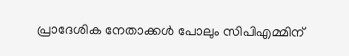പ്രാദേശിക നേതാക്കൾ പോലും സിപിഎമ്മിന്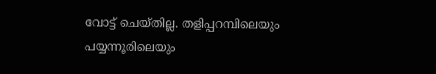വോട്ട് ചെയ്തില്ല. തളിപ്പറമ്പിലെയും പയ്യന്നൂരിലെയും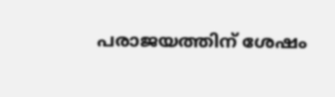പരാജയത്തിന് ശേഷം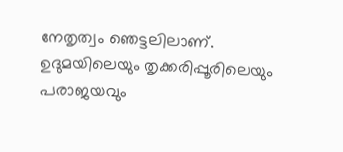നേതൃത്വം ഞെട്ടലിലാണ്. ഉദുമയിലെയും തൃക്കരിപ്പൂരിലെയും പരാജയവും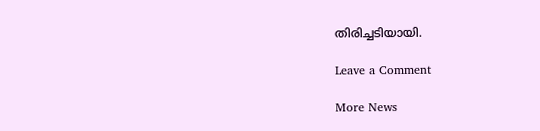തിരിച്ചടിയായി.

Leave a Comment

More News